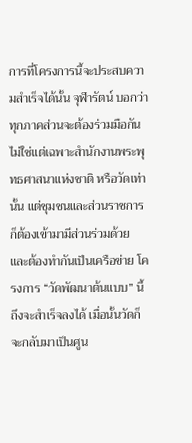การที่โครงการนี้จะประสบความสำเร็จได้นั้น จุฬารัตน์ บอกว่า ทุกภาคส่วนจะต้องร่วมมือกัน ไม่ใช่แต่เฉพาะสำนักงานพระพุทธศาสนาแห่งชาติ หรือวัดเท่านั้น แต่ชุมชนและส่วนราชการก็ต้องเข้ามามีส่วนร่วมด้วย และต้องทำกันเป็นเครือข่าย โครงการ “วัดพัฒนาต้นแบบ” นี้ถึงจะสำเร็จลงได้ เมื่อนั้นวัดก็จะกลับมาเป็นศูน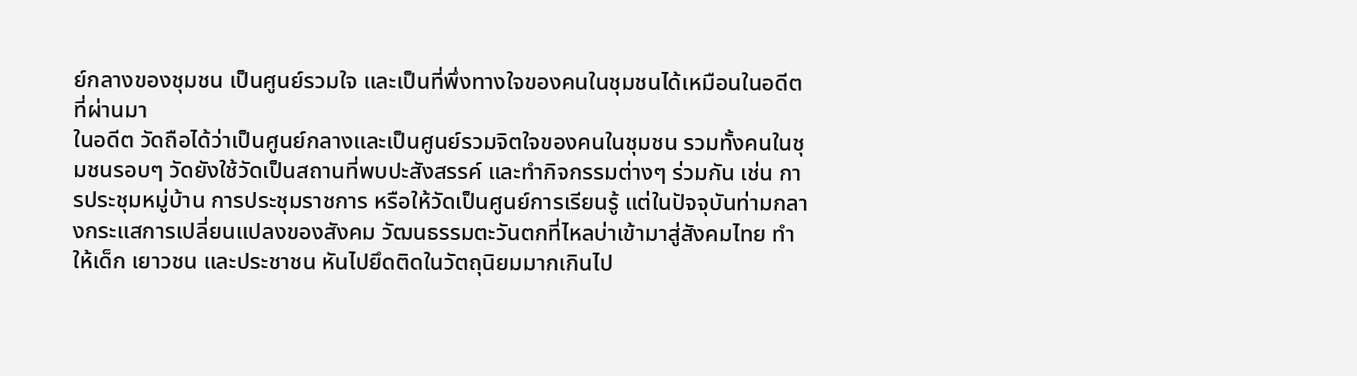ย์กลางของชุมชน เป็นศูนย์รวมใจ และเป็นที่พึ่งทางใจของคนในชุมชนได้เหมือนในอดีตที่ผ่านมา
ในอดีต วัดถือได้ว่าเป็นศูนย์กลางและเป็นศูนย์รวมจิตใจของคนในชุมชน รวมทั้งคนในชุมชนรอบๆ วัดยังใช้วัดเป็นสถานที่พบปะสังสรรค์ และทำกิจกรรมต่างๆ ร่วมกัน เช่น การประชุมหมู่บ้าน การประชุมราชการ หรือให้วัดเป็นศูนย์การเรียนรู้ แต่ในปัจจุบันท่ามกลางกระแสการเปลี่ยนแปลงของสังคม วัฒนธรรมตะวันตกที่ไหลบ่าเข้ามาสู่สังคมไทย ทำให้เด็ก เยาวชน และประชาชน หันไปยึดติดในวัตถุนิยมมากเกินไป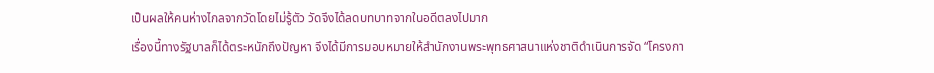เป็นผลให้คนห่างไกลจากวัดโดยไม่รู้ตัว วัดจึงได้ลดบทบาทจากในอดีตลงไปมาก
เรื่องนี้ทางรัฐบาลก็ได้ตระหนักถึงปัญหา จึงได้มีการมอบหมายให้สำนักงานพระพุทธศาสนาแห่งชาติดำเนินการจัด “โครงกา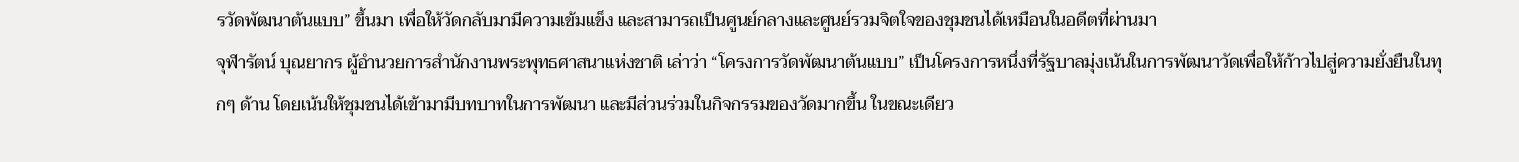รวัดพัฒนาต้นแบบ” ขึ้นมา เพื่อให้วัดกลับมามีความเข้มแข็ง และสามารถเป็นศูนย์กลางและศูนย์รวมจิตใจของชุมชนได้เหมือนในอดีตที่ผ่านมา
จุฬารัตน์ บุณยากร ผู้อำนวยการสำนักงานพระพุทธศาสนาแห่งชาติ เล่าว่า “โครงการวัดพัฒนาต้นแบบ” เป็นโครงการหนึ่งที่รัฐบาลมุ่งเน้นในการพัฒนาวัดเพื่อให้ก้าวไปสู่ความยั่งยืนในทุกๆ ด้าน โดยเน้นให้ชุมชนได้เข้ามามีบทบาทในการพัฒนา และมีส่วนร่วมในกิจกรรมของวัดมากขึ้น ในขณะเดียว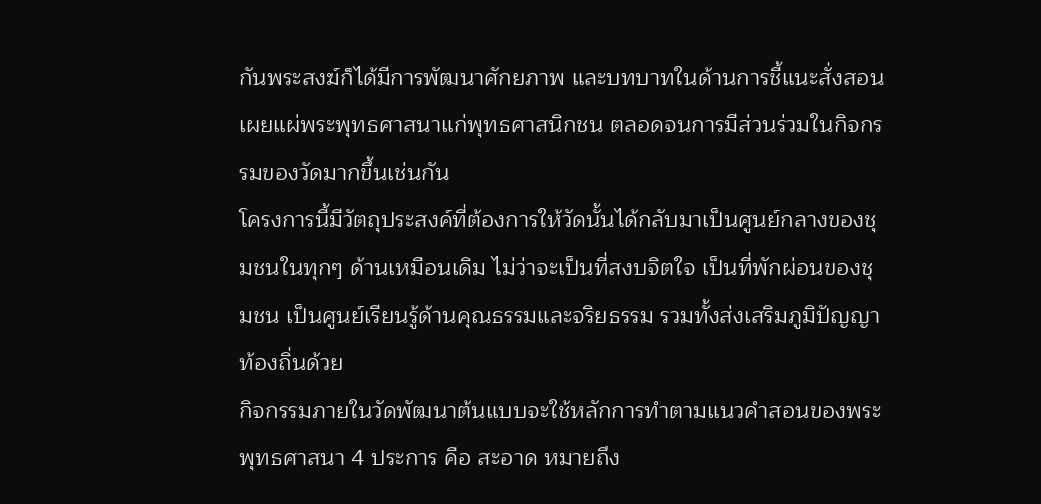กันพระสงฆ์ก็ได้มีการพัฒนาศักยภาพ และบทบาทในด้านการชี้แนะสั่งสอน เผยแผ่พระพุทธศาสนาแก่พุทธศาสนิกชน ตลอดจนการมีส่วนร่วมในกิจกรรมของวัดมากขึ้นเช่นกัน
โครงการนี้มีวัตถุประสงค์ที่ต้องการให้วัดนั้นได้กลับมาเป็นศูนย์กลางของชุมชนในทุกๆ ด้านเหมือนเดิม ไม่ว่าจะเป็นที่สงบจิตใจ เป็นที่พักผ่อนของชุมชน เป็นศูนย์เรียนรู้ด้านคุณธรรมและจริยธรรม รวมทั้งส่งเสริมภูมิปัญญาท้องถิ่นด้วย
กิจกรรมภายในวัดพัฒนาต้นแบบจะใช้หลักการทำตามแนวคำสอนของพระพุทธศาสนา 4 ประการ คือ สะอาด หมายถึง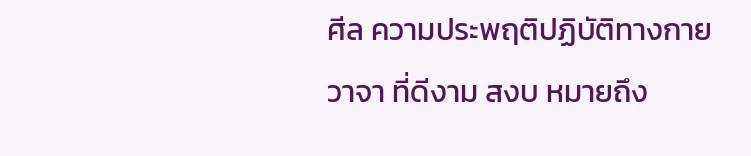ศีล ความประพฤติปฏิบัติทางกาย วาจา ที่ดีงาม สงบ หมายถึง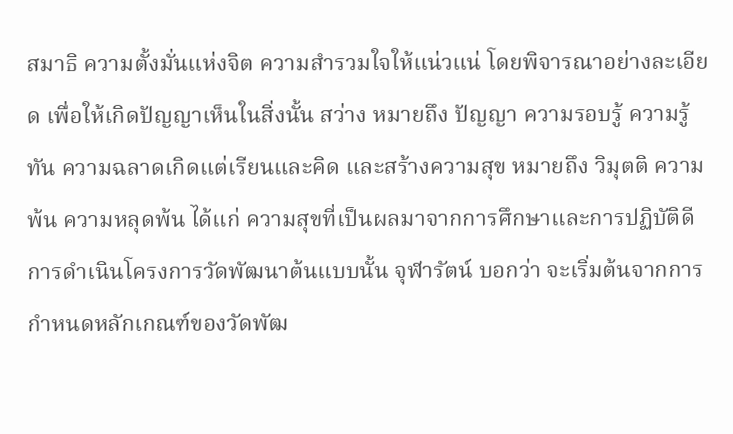สมาธิ ความตั้งมั่นแห่งจิต ความสำรวมใจให้แน่วแน่ โดยพิจารณาอย่างละเอียด เพื่อให้เกิดปัญญาเห็นในสิ่งนั้น สว่าง หมายถึง ปัญญา ความรอบรู้ ความรู้ทัน ความฉลาดเกิดแต่เรียนและคิด และสร้างความสุข หมายถึง วิมุตติ ความพ้น ความหลุดพ้น ได้แก่ ความสุขที่เป็นผลมาจากการศึกษาและการปฏิบัติดี
การดำเนินโครงการวัดพัฒนาต้นแบบนั้น จุฬารัตน์ บอกว่า จะเริ่มต้นจากการกำหนดหลักเกณฑ์ของวัดพัฒ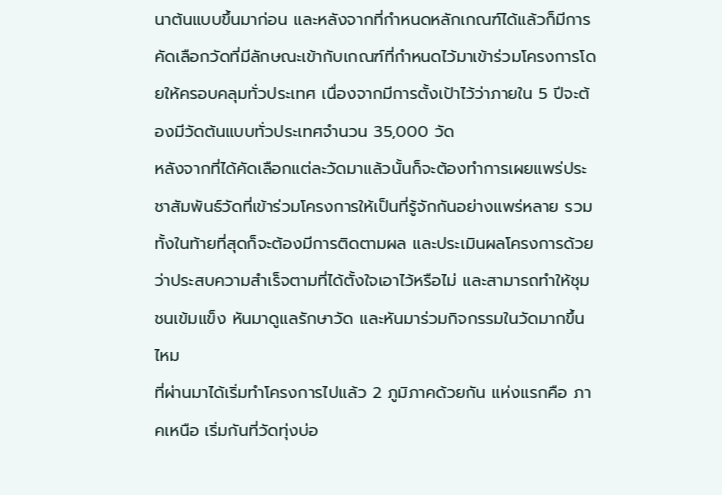นาต้นแบบขึ้นมาก่อน และหลังจากที่กำหนดหลักเกณฑ์ได้แล้วก็มีการคัดเลือกวัดที่มีลักษณะเข้ากับเกณฑ์ที่กำหนดไว้มาเข้าร่วมโครงการโดยให้ครอบคลุมทั่วประเทศ เนื่องจากมีการตั้งเป้าไว้ว่าภายใน 5 ปีจะต้องมีวัดต้นแบบทั่วประเทศจำนวน 35,000 วัด
หลังจากที่ได้คัดเลือกแต่ละวัดมาแล้วนั้นก็จะต้องทำการเผยแพร่ประชาสัมพันธ์วัดที่เข้าร่วมโครงการให้เป็นที่รู้จักกันอย่างแพร่หลาย รวมทั้งในท้ายที่สุดก็จะต้องมีการติดตามผล และประเมินผลโครงการด้วยว่าประสบความสำเร็จตามที่ได้ตั้งใจเอาไว้หรือไม่ และสามารถทำให้ชุมชนเข้มแข็ง หันมาดูแลรักษาวัด และหันมาร่วมกิจกรรมในวัดมากขึ้นไหม
ที่ผ่านมาได้เริ่มทำโครงการไปแล้ว 2 ภูมิภาคด้วยกัน แห่งแรกคือ ภาคเหนือ เริ่มกันที่วัดทุ่งบ่อ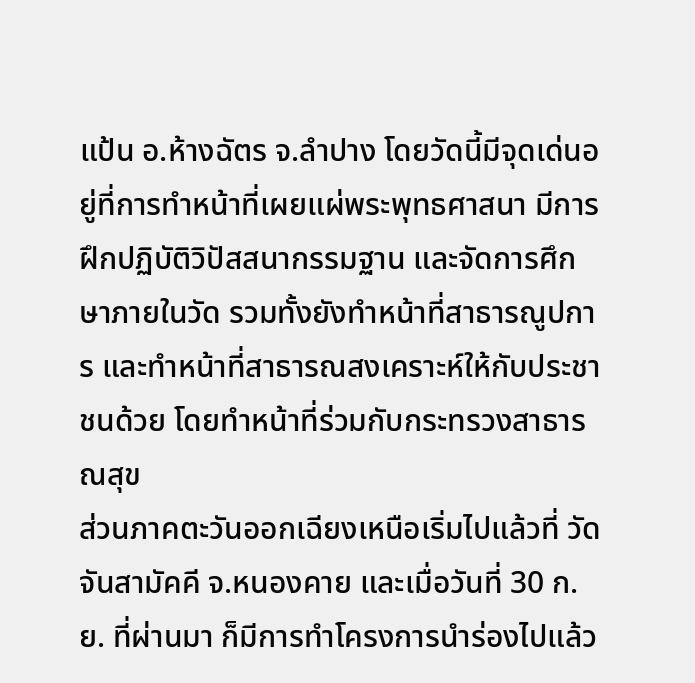แป้น อ.ห้างฉัตร จ.ลำปาง โดยวัดนี้มีจุดเด่นอยู่ที่การทำหน้าที่เผยแผ่พระพุทธศาสนา มีการฝึกปฏิบัติวิปัสสนากรรมฐาน และจัดการศึกษาภายในวัด รวมทั้งยังทำหน้าที่สาธารณูปการ และทำหน้าที่สาธารณสงเคราะห์ให้กับประชาชนด้วย โดยทำหน้าที่ร่วมกับกระทรวงสาธารณสุข
ส่วนภาคตะวันออกเฉียงเหนือเริ่มไปแล้วที่ วัดจันสามัคคี จ.หนองคาย และเมื่อวันที่ 30 ก.ย. ที่ผ่านมา ก็มีการทำโครงการนำร่องไปแล้ว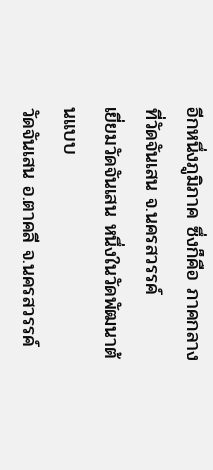อีกหนึ่งภูมิภาค ซึ่งก็คือ ภาคกลาง ที่วัดจันเสน จ.นครสวรรค์
เยี่ยมวัดจันเสน หนึ่งในวัดพัฒนาต้นแบบ
วัดจันเสน อ.ตาคลี จ.นครสวรรค์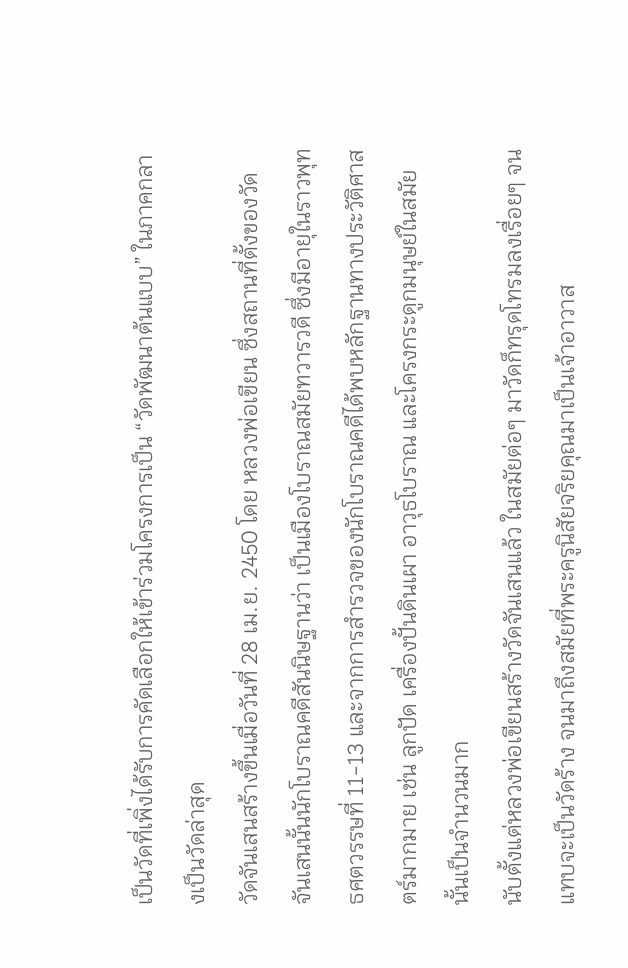เป็นวัดที่เพิ่งได้รับการคัดเลือกให้เข้าร่วมโครงการเป็น “วัดพัฒนาต้นแบบ” ในภาคกลางเป็นวัดล่าสุด
วัดจันเสนสร้างขึ้นเมื่อวันที่ 28 เม.ย. 2450 โดย หลวงพ่อเขียน ซึ่งสถานที่ตั้งของวัดจันเสนนั้นนักโบราณคดีสันนิษฐานว่า เป็นเมืองโบราณสมัยทวารวดี ซึ่งมีอายุในราวพุทธศตวรรษที่ 11-13 และจากการสำรวจของนักโบราณคดีได้พบหลักฐานทางประวัติศาสตร์มากมาย เช่น ลูกปัด เครื่องปั้นดินเผา อาวุธโบราณ และโครงกระดูกมนุษย์ในสมัยนั้นเป็นจำนวนมาก
นับตั้งแต่หลวงพ่อเขียนสร้างวัดจันเสนแล้ว ในสมัยต่อๆ มาวัดก็ทรุดโทรมลงเรื่อยๆ จนแทบจะเป็นวัดร้าง จนมาถึงสมัยที่พระครูนิสัยจริยคุณมาเป็นเจ้าอาวาส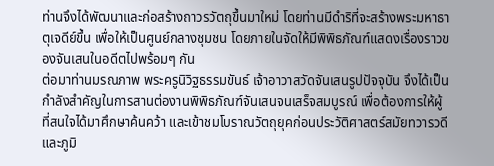ท่านจึงได้พัฒนาและก่อสร้างถาวรวัตถุขึ้นมาใหม่ โดยท่านมีดำริที่จะสร้างพระมหาธาตุเจดีย์ขึ้น เพื่อให้เป็นศูนย์กลางชุมชน โดยภายในจัดให้มีพิพิธภัณฑ์แสดงเรื่องราวของจันเสนในอดีตไปพร้อมๆ กัน
ต่อมาท่านมรณภาพ พระครูนิวิฐธรรมขันธ์ เจ้าอาวาสวัดจันเสนรูปปัจจุบัน จึงได้เป็นกำลังสำคัญในการสานต่องานพิพิธภัณฑ์จันเสนจนเสร็จสมบูรณ์ เพื่อต้องการให้ผู้ที่สนใจได้มาศึกษาค้นคว้า และเข้าชมโบราณวัตถุยุคก่อนประวัติศาสตร์สมัยทวารวดีและภูมิ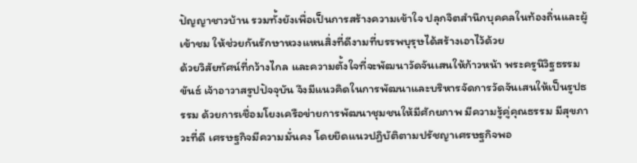ปัญญาชาวบ้าน รวมทั้งยังเพื่อเป็นการสร้างความเข้าใจ ปลุกจิตสำนึกบุคคลในท้องถิ่นและผู้เข้าชม ให้ช่วยกันรักษาหวงแหนสิ่งที่ดีงามที่บรรพบุรุษได้สร้างเอาไว้ด้วย
ด้วยวิสัยทัศน์ที่กว้างไกล และความตั้งใจที่จะพัฒนาวัดจันเสนให้ก้าวหน้า พระครูนิวิฐธรรมขันธ์ เจ้าอาวาสรูปปัจจุบัน จึงมีแนวคิดในการพัฒนาและบริหารจัดการวัดจันเสนให้เป็นรูปธรรม ด้วยการเชื่อมโยงเครือข่ายการพัฒนาชุมชนให้มีศักยภาพ มีความรู้คู่คุณธรรม มีสุขภาวะที่ดี เศรษฐกิจมีความมั่นคง โดยยึดแนวปฏิบัติตามปรัชญาเศรษฐกิจพอ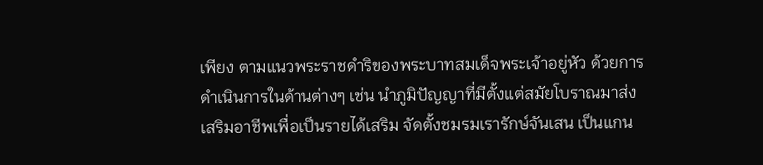เพียง ตามแนวพระราชดำริของพระบาทสมเด็จพระเจ้าอยู่หัว ด้วยการดำเนินการในด้านต่างๆ เช่น นำภูมิปัญญาที่มีตั้งแต่สมัยโบราณมาส่งเสริมอาชีพเพื่อเป็นรายได้เสริม จัดตั้งชมรมเรารักษ์จันเสน เป็นแกน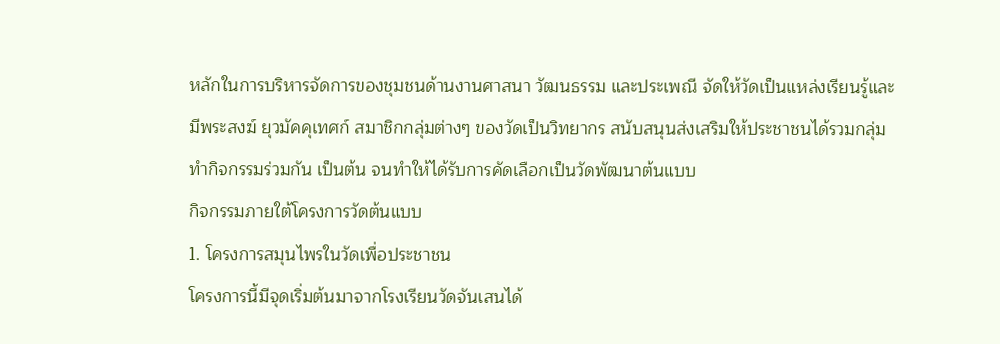หลักในการบริหารจัดการของชุมชนด้านงานศาสนา วัฒนธรรม และประเพณี จัดให้วัดเป็นแหล่งเรียนรู้และมีพระสงฆ์ ยุวมัคคุเทศก์ สมาชิกกลุ่มต่างๆ ของวัดเป็นวิทยากร สนับสนุนส่งเสริมให้ประชาชนได้รวมกลุ่มทำกิจกรรมร่วมกัน เป็นต้น จนทำให้ได้รับการคัดเลือกเป็นวัดพัฒนาต้นแบบ
กิจกรรมภายใต้โครงการวัดต้นแบบ
1. โครงการสมุนไพรในวัดเพื่อประชาชน
โครงการนี้มีจุดเริ่มต้นมาจากโรงเรียนวัดจันเสนได้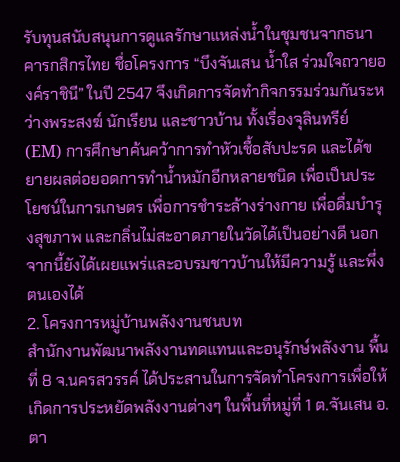รับทุนสนับสนุนการดูแลรักษาแหล่งน้ำในชุมชนจากธนาคารกสิกรไทย ชื่อโครงการ “บึงจันเสน น้ำใส ร่วมใจถวายองค์ราชินี” ในปี 2547 จึงเกิดการจัดทำกิจกรรมร่วมกันระหว่างพระสงฆ์ นักเรียน และชาวบ้าน ทั้งเรื่องจุลินทรีย์ (EM) การศึกษาค้นคว้าการทำหัวเชื้อสับปะรด และได้ขยายผลต่อยอดการทำน้ำหมักอีกหลายชนิด เพื่อเป็นประโยชน์ในการเกษตร เพื่อการชำระล้างร่างกาย เพื่อดื่มบำรุงสุขภาพ และกลิ่นไม่สะอาดภายในวัดได้เป็นอย่างดี นอกจากนี้ยังได้เผยแพร่และอบรมชาวบ้านให้มีความรู้ และพึ่งตนเองได้
2. โครงการหมู่บ้านพลังงานชนบท
สำนักงานพัฒนาพลังงานทดแทนและอนุรักษ์พลังงาน พื้นที่ 8 จ.นครสวรรค์ ได้ประสานในการจัดทำโครงการเพื่อให้เกิดการประหยัดพลังงานต่างๆ ในพื้นที่หมู่ที่ 1 ต.จันเสน อ.ตา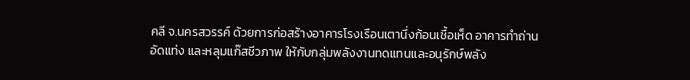คลี จ.นครสวรรค์ ด้วยการก่อสร้างอาคารโรงเรือนเตานึ่งก้อนเชื้อเห็ด อาคารทำถ่านอัดแท่ง และหลุมแก๊สชีวภาพ ให้กับกลุ่มพลังงานทดแทนและอนุรักษ์พลัง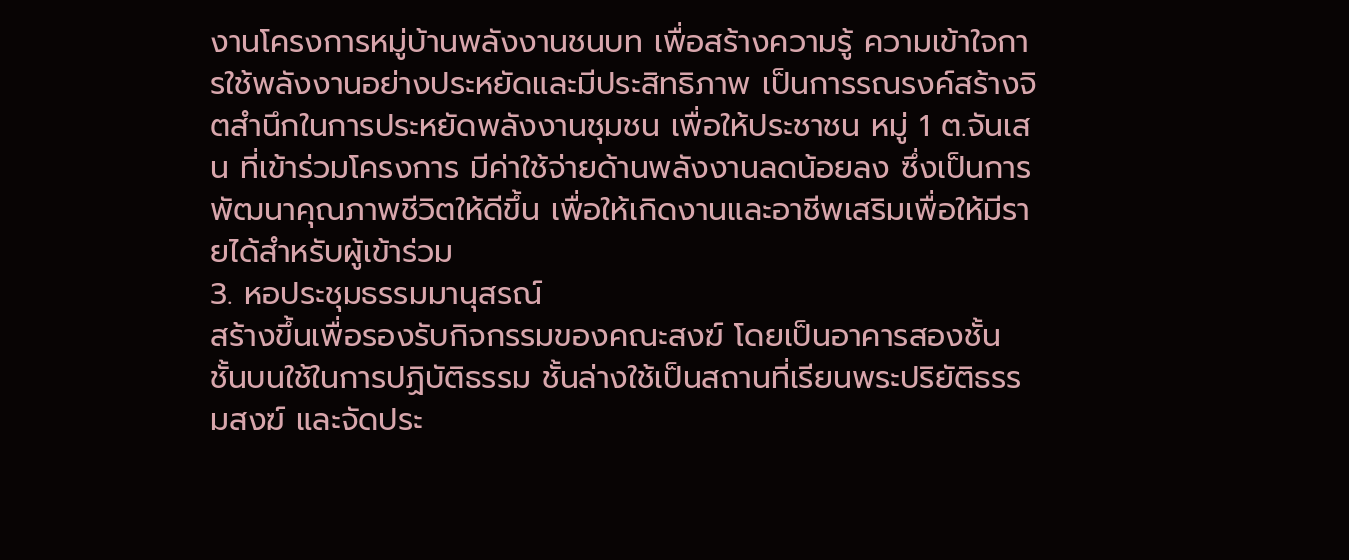งานโครงการหมู่บ้านพลังงานชนบท เพื่อสร้างความรู้ ความเข้าใจการใช้พลังงานอย่างประหยัดและมีประสิทธิภาพ เป็นการรณรงค์สร้างจิตสำนึกในการประหยัดพลังงานชุมชน เพื่อให้ประชาชน หมู่ 1 ต.จันเสน ที่เข้าร่วมโครงการ มีค่าใช้จ่ายด้านพลังงานลดน้อยลง ซึ่งเป็นการพัฒนาคุณภาพชีวิตให้ดีขึ้น เพื่อให้เกิดงานและอาชีพเสริมเพื่อให้มีรายได้สำหรับผู้เข้าร่วม
3. หอประชุมธรรมมานุสรณ์
สร้างขึ้นเพื่อรองรับกิจกรรมของคณะสงฆ์ โดยเป็นอาคารสองชั้น ชั้นบนใช้ในการปฏิบัติธรรม ชั้นล่างใช้เป็นสถานที่เรียนพระปริยัติธรรมสงฆ์ และจัดประ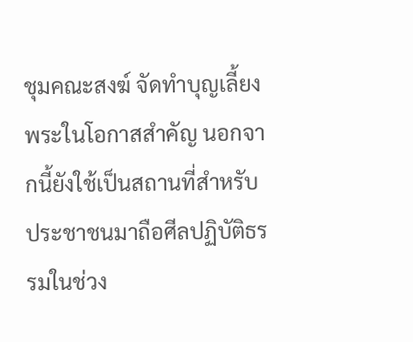ชุมคณะสงฆ์ จัดทำบุญเลี้ยงพระในโอกาสสำคัญ นอกจากนี้ยังใช้เป็นสถานที่สำหรับประชาชนมาถือศีลปฏิบัติธรรมในช่วง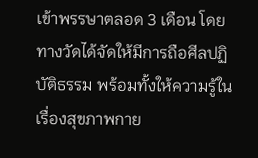เข้าพรรษาตลอด 3 เดือน โดยทางวัดได้จัดให้มีการถือศีลปฏิบัติธรรม พร้อมทั้งให้ความรู้ในเรื่องสุขภาพกาย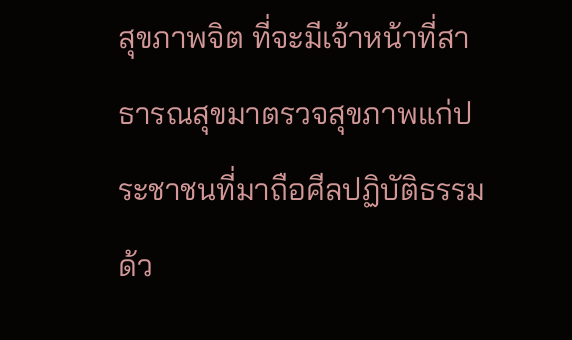สุขภาพจิต ที่จะมีเจ้าหน้าที่สาธารณสุขมาตรวจสุขภาพแก่ประชาชนที่มาถือศีลปฏิบัติธรรมด้ว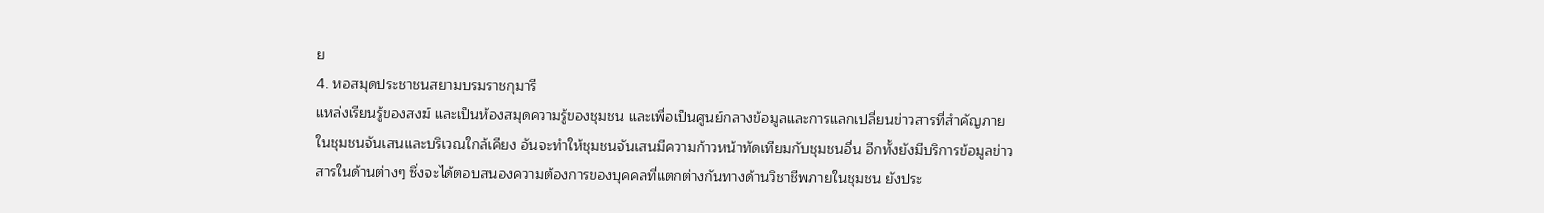ย
4. หอสมุดประชาชนสยามบรมราชกุมารี
แหล่งเรียนรู้ของสงฆ์ และเป็นห้องสมุดความรู้ของชุมชน และเพื่อเป็นศูนย์กลางข้อมูลและการแลกเปลี่ยนข่าวสารที่สำคัญภายในชุมชนจันเสนและบริเวณใกล้เคียง อันจะทำให้ชุมชนจันเสนมีความก้าวหน้าทัดเทียมกับชุมชนอื่น อีกทั้งยังมีบริการข้อมูลข่าวสารในด้านต่างๆ ซึ่งจะได้ตอบสนองความต้องการของบุคคลที่แตกต่างกันทางด้านวิชาชีพภายในชุมชน ยังประ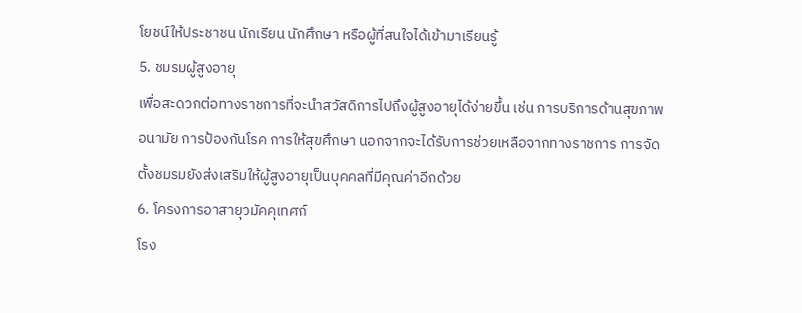โยชน์ให้ประชาชน นักเรียน นักศึกษา หรือผู้ที่สนใจได้เข้ามาเรียนรู้
5. ชมรมผู้สูงอายุ
เพื่อสะดวกต่อทางราชการที่จะนำสวัสดิการไปถึงผู้สูงอายุได้ง่ายขึ้น เช่น การบริการด้านสุขภาพอนามัย การป้องกันโรค การให้สุขศึกษา นอกจากจะได้รับการช่วยเหลือจากทางราชการ การจัดตั้งชมรมยังส่งเสริมให้ผู้สูงอายุเป็นบุคคลที่มีคุณค่าอีกด้วย
6. โครงการอาสายุวมัคคุเทศก์
โรง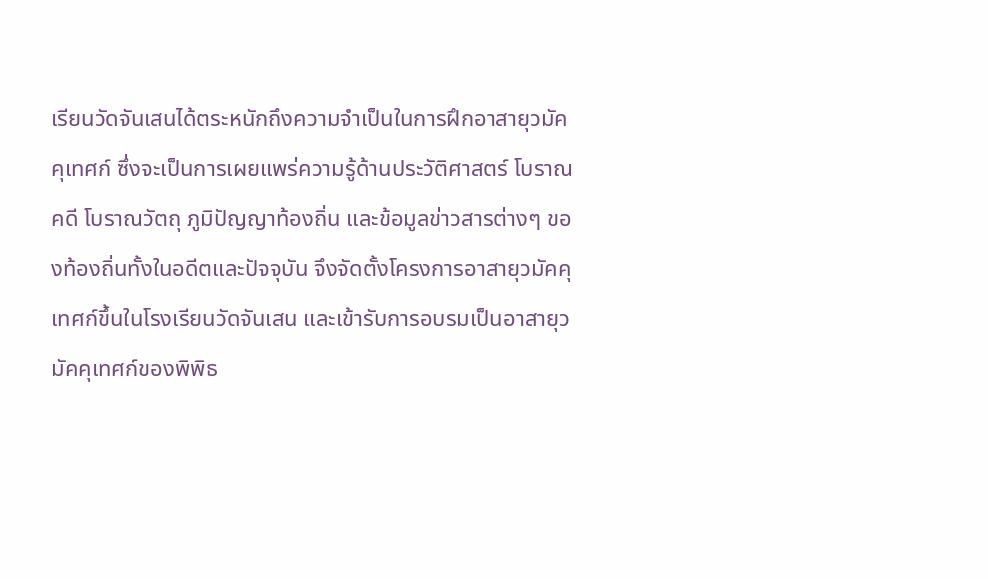เรียนวัดจันเสนได้ตระหนักถึงความจำเป็นในการฝึกอาสายุวมัคคุเทศก์ ซึ่งจะเป็นการเผยแพร่ความรู้ด้านประวัติศาสตร์ โบราณคดี โบราณวัตถุ ภูมิปัญญาท้องถิ่น และข้อมูลข่าวสารต่างๆ ของท้องถิ่นทั้งในอดีตและปัจจุบัน จึงจัดตั้งโครงการอาสายุวมัคคุเทศก์ขึ้นในโรงเรียนวัดจันเสน และเข้ารับการอบรมเป็นอาสายุวมัคคุเทศก์ของพิพิธ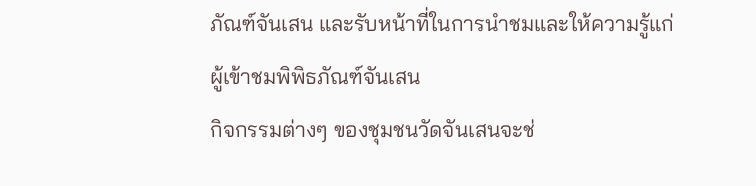ภัณฑ์จันเสน และรับหน้าที่ในการนำชมและให้ความรู้แก่ผู้เข้าชมพิพิธภัณฑ์จันเสน
กิจกรรมต่างๆ ของชุมชนวัดจันเสนจะช่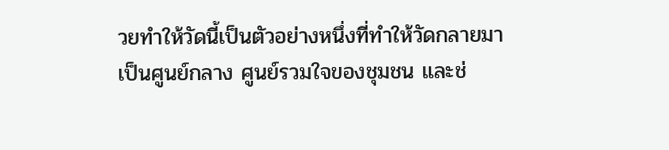วยทำให้วัดนี้เป็นตัวอย่างหนึ่งที่ทำให้วัดกลายมาเป็นศูนย์กลาง ศูนย์รวมใจของชุมชน และช่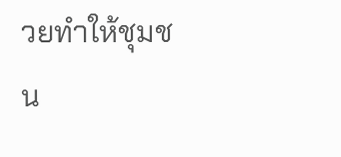วยทำให้ชุมชน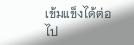เข้มแข็งได้ต่อไป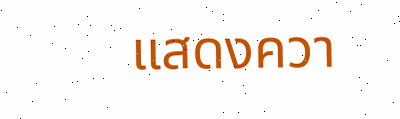แสดงควา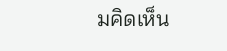มคิดเห็น